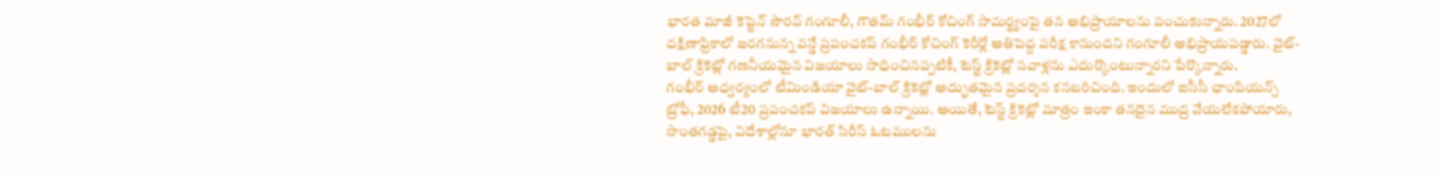భారత మాజీ కెప్టెన్ సౌరవ్ గంగూలీ, గౌతమ్ గంభీర్ కోచింగ్ సామర్థ్యంపై తన అభిప్రాయాలను పంచుకున్నారు. 2027లో దక్షిణాఫ్రికాలో జరగనున్న వన్డే ప్రపంచకప్ గంభీర్ కోచింగ్ కెరీర్లో అతిపెద్ద పరీక్ష కానుందని గంగూలీ అభిప్రాయపడ్డారు. వైట్-బాల్ క్రికెట్లో గణనీయమైన విజయాలు సాధించినప్పటికీ, టెస్ట్ క్రికెట్లో సవాళ్లను ఎదుర్కొంటున్నారని పేర్కొన్నారు.
గంభీర్ ఆధ్వర్యంలో టీమిండియా వైట్-బాల్ క్రికెట్లో అద్భుతమైన ప్రదర్శన కనబరిచింది. ఇందులో ఐసీసీ ఛాంపియన్స్ ట్రోఫీ, 2026 టీ20 ప్రపంచకప్ విజయాలు ఉన్నాయి. అయితే, టెస్ట్ క్రికెట్లో మాత్రం ఇంకా తనదైన ముద్ర వేయలేకపోయారు, సొంతగడ్డపై, విదేశాల్లోనూ భారత్ సిరీస్ ఓటములను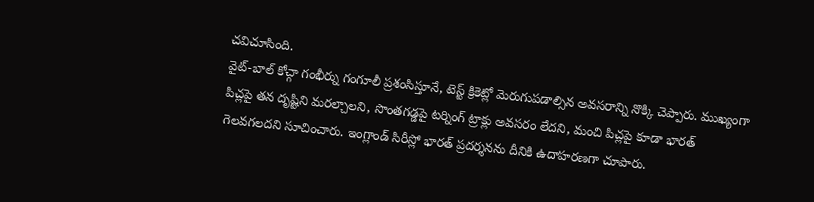చవిచూసింది.
వైట్-బాల్ కోచ్గా గంభీర్ను గంగూలీ ప్రశంసిస్తూనే, టెస్ట్ క్రికెట్లో మెరుగుపడాల్సిన అవసరాన్ని నొక్కి చెప్పారు. ముఖ్యంగా పిచ్లపై తన దృష్టిని మరల్చాలని, సొంతగడ్డపై టర్నింగ్ ట్రాక్లు అవసరం లేదని, మంచి పిచ్లపై కూడా భారత్ గెలవగలదని సూచించారు. ఇంగ్లాండ్ సిరీస్లో భారత్ ప్రదర్శనను దీనికి ఉదాహరణగా చూపారు.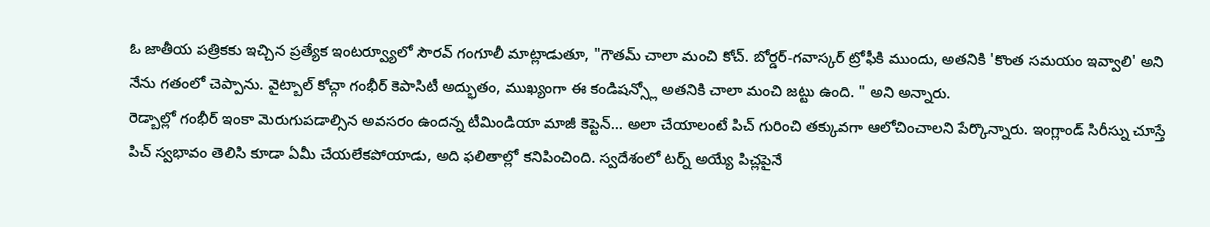ఓ జాతీయ పత్రికకు ఇచ్చిన ప్రత్యేక ఇంటర్వ్యూలో సౌరవ్ గంగూలీ మాట్లాడుతూ, "గౌతమ్ చాలా మంచి కోచ్. బోర్డర్-గవాస్కర్ ట్రోఫీకి ముందు, అతనికి 'కొంత సమయం ఇవ్వాలి' అని నేను గతంలో చెప్పాను. వైట్బాల్ కోచ్గా గంభీర్ కెపాసిటీ అద్భుతం, ముఖ్యంగా ఈ కండిషన్స్లో అతనికి చాలా మంచి జట్టు ఉంది. " అని అన్నారు.
రెడ్బాల్లో గంభీర్ ఇంకా మెరుగుపడాల్సిన అవసరం ఉందన్న టీమిండియా మాజీ కెప్టెన్... అలా చేయాలంటే పిచ్ గురించి తక్కువగా ఆలోచించాలని పేర్కొన్నారు. ఇంగ్లాండ్ సిరీస్ను చూస్తే పిచ్ స్వభావం తెలిసి కూడా ఏమీ చేయలేకపోయాడు, అది ఫలితాల్లో కనిపించింది. స్వదేశంలో టర్న్ అయ్యే పిచ్లపైనే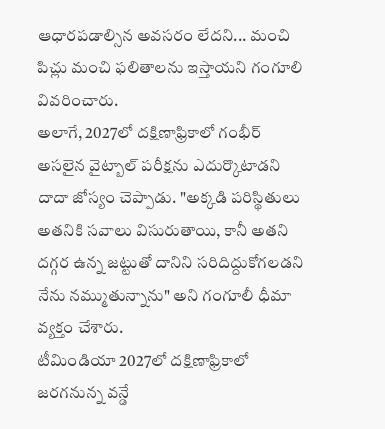ఆధారపడాల్సిన అవసరం లేదని... మంచి పిచ్లు మంచి ఫలితాలను ఇస్తాయని గంగూలి వివరించారు.
అలాగే, 2027లో దక్షిణాఫ్రికాలో గంభీర్ అసలైన వైట్బాల్ పరీక్షను ఎదుర్కొటాడని దాదా జోస్యం చెప్పాడు. "అక్కడి పరిస్థితులు అతనికి సవాలు విసురుతాయి, కానీ అతని దగ్గర ఉన్న జట్టుతో దానిని సరిదిద్దుకోగలడని నేను నమ్ముతున్నాను" అని గంగూలీ ధీమా వ్యక్తం చేశారు.
టీమిండియా 2027లో దక్షిణాఫ్రికాలో జరగనున్న వన్డే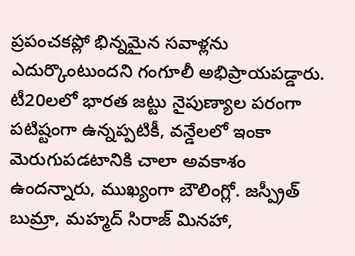ప్రపంచకప్లో భిన్నమైన సవాళ్లను ఎదుర్కొంటుందని గంగూలీ అభిప్రాయపడ్డారు. టీ20లలో భారత జట్టు నైపుణ్యాల పరంగా పటిష్టంగా ఉన్నప్పటికీ, వన్డేలలో ఇంకా మెరుగుపడటానికి చాలా అవకాశం ఉందన్నారు, ముఖ్యంగా బౌలింగ్లో. జస్ప్రీత్ బుమ్రా, మహ్మద్ సిరాజ్ మినహా,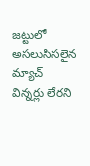జట్టులో అసలుసిసలైన మ్యాచ్ విన్నర్లు లేరని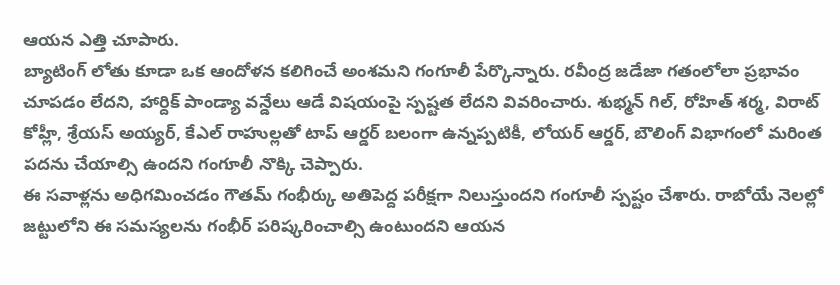ఆయన ఎత్తి చూపారు.
బ్యాటింగ్ లోతు కూడా ఒక ఆందోళన కలిగించే అంశమని గంగూలీ పేర్కొన్నారు. రవీంద్ర జడేజా గతంలోలా ప్రభావం చూపడం లేదని, హార్దిక్ పాండ్యా వన్డేలు ఆడే విషయంపై స్పష్టత లేదని వివరించారు. శుభ్మన్ గిల్, రోహిత్ శర్మ, విరాట్ కోహ్లీ, శ్రేయస్ అయ్యర్, కేఎల్ రాహుల్లతో టాప్ ఆర్డర్ బలంగా ఉన్నప్పటికీ, లోయర్ ఆర్డర్, బౌలింగ్ విభాగంలో మరింత పదను చేయాల్సి ఉందని గంగూలీ నొక్కి చెప్పారు.
ఈ సవాళ్లను అధిగమించడం గౌతమ్ గంభీర్కు అతిపెద్ద పరీక్షగా నిలుస్తుందని గంగూలీ స్పష్టం చేశారు. రాబోయే నెలల్లో జట్టులోని ఈ సమస్యలను గంభీర్ పరిష్కరించాల్సి ఉంటుందని ఆయన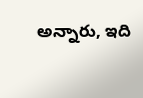అన్నారు, ఇది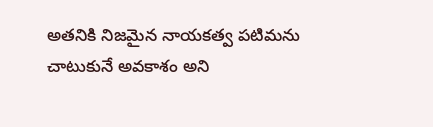అతనికి నిజమైన నాయకత్వ పటిమను చాటుకునే అవకాశం అని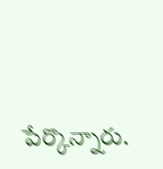పేర్కొన్నారు.